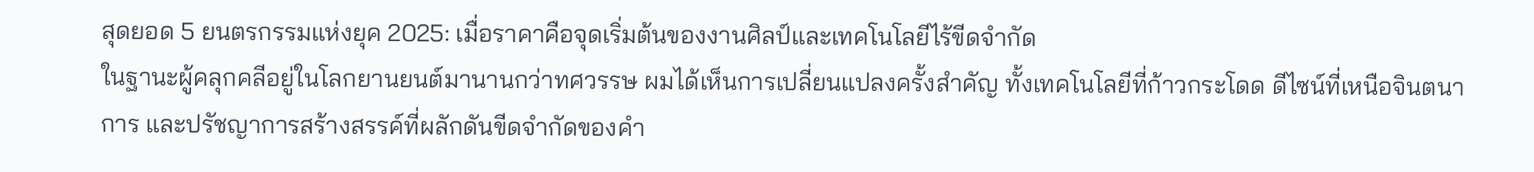สุดยอด 5 ยนตรกรรมแห่งยุค 2025: เมื่อราคาคือจุดเริ่มต้นของงานศิลป์และเทคโนโลยีไร้ขีดจำกัด
ในฐานะผู้คลุกคลีอยู่ในโลกยานยนต์มานานกว่าทศวรรษ ผมได้เห็นการเปลี่ยนแปลงครั้งสำคัญ ทั้งเทคโนโลยีที่ก้าวกระโดด ดีไซน์ที่เหนือจินตนาการ และปรัชญาการสร้างสรรค์ที่ผลักดันขีดจำกัดของคำ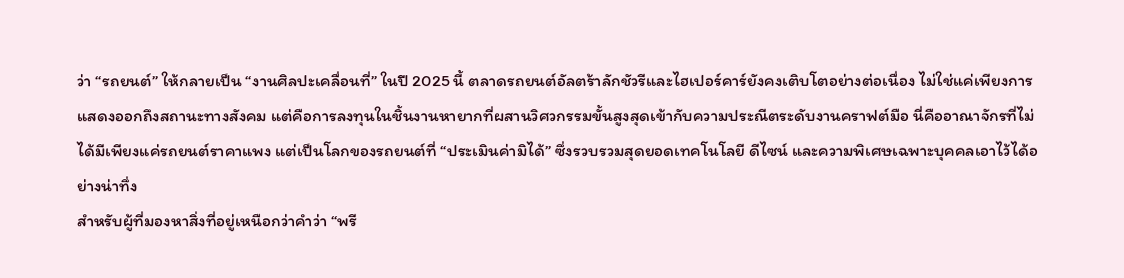ว่า “รถยนต์” ให้กลายเป็น “งานศิลปะเคลื่อนที่” ในปี 2025 นี้ ตลาดรถยนต์อัลตร้าลักชัวรีและไฮเปอร์คาร์ยังคงเติบโตอย่างต่อเนื่อง ไม่ใช่แค่เพียงการแสดงออกถึงสถานะทางสังคม แต่คือการลงทุนในชิ้นงานหายากที่ผสานวิศวกรรมขั้นสูงสุดเข้ากับความประณีตระดับงานคราฟต์มือ นี่คืออาณาจักรที่ไม่ได้มีเพียงแค่รถยนต์ราคาแพง แต่เป็นโลกของรถยนต์ที่ “ประเมินค่ามิได้” ซึ่งรวบรวมสุดยอดเทคโนโลยี ดีไซน์ และความพิเศษเฉพาะบุคคลเอาไว้ได้อย่างน่าทึ่ง
สำหรับผู้ที่มองหาสิ่งที่อยู่เหนือกว่าคำว่า “พรี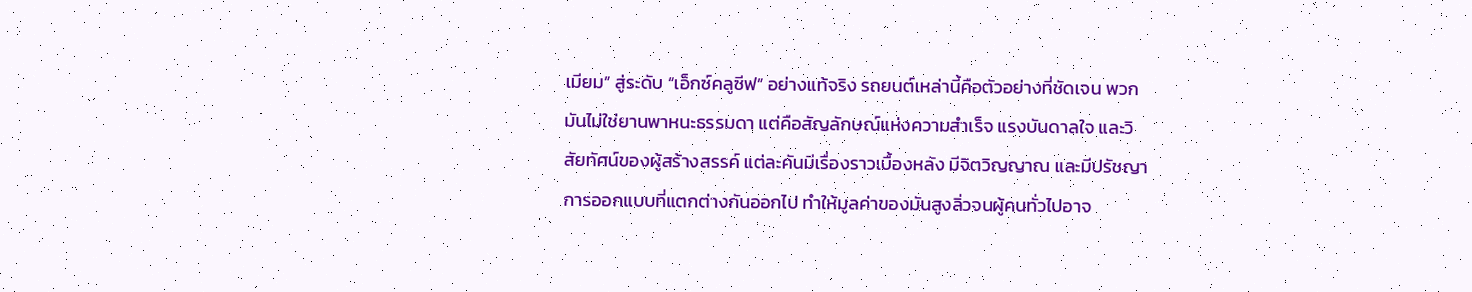เมียม” สู่ระดับ “เอ็กซ์คลูซีฟ” อย่างแท้จริง รถยนต์เหล่านี้คือตัวอย่างที่ชัดเจน พวกมันไม่ใช่ยานพาหนะธรรมดา แต่คือสัญลักษณ์แห่งความสำเร็จ แรงบันดาลใจ และวิสัยทัศน์ของผู้สร้างสรรค์ แต่ละคันมีเรื่องราวเบื้องหลัง มีจิตวิญญาณ และมีปรัชญาการออกแบบที่แตกต่างกันออกไป ทำให้มูลค่าของมันสูงลิ่วจนผู้คนทั่วไปอาจ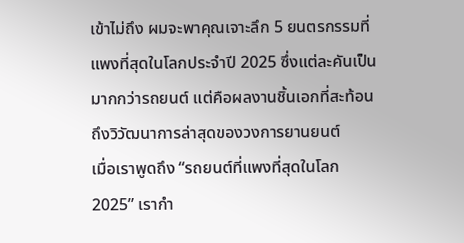เข้าไม่ถึง ผมจะพาคุณเจาะลึก 5 ยนตรกรรมที่แพงที่สุดในโลกประจำปี 2025 ซึ่งแต่ละคันเป็นมากกว่ารถยนต์ แต่คือผลงานชิ้นเอกที่สะท้อนถึงวิวัฒนาการล่าสุดของวงการยานยนต์
เมื่อเราพูดถึง “รถยนต์ที่แพงที่สุดในโลก 2025” เรากำ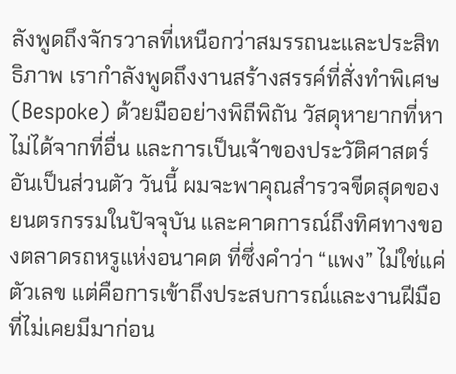ลังพูดถึงจักรวาลที่เหนือกว่าสมรรถนะและประสิทธิภาพ เรากำลังพูดถึงงานสร้างสรรค์ที่สั่งทำพิเศษ (Bespoke) ด้วยมืออย่างพิถีพิถัน วัสดุหายากที่หาไม่ได้จากที่อื่น และการเป็นเจ้าของประวัติศาสตร์อันเป็นส่วนตัว วันนี้ ผมจะพาคุณสำรวจขีดสุดของยนตรกรรมในปัจจุบัน และคาดการณ์ถึงทิศทางของตลาดรถหรูแห่งอนาคต ที่ซึ่งคำว่า “แพง” ไม่ใช่แค่ตัวเลข แต่คือการเข้าถึงประสบการณ์และงานฝีมือที่ไม่เคยมีมาก่อน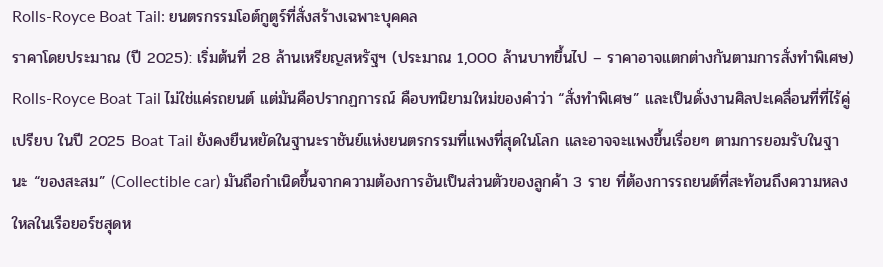Rolls-Royce Boat Tail: ยนตรกรรมโอต์กูตูร์ที่สั่งสร้างเฉพาะบุคคล
ราคาโดยประมาณ (ปี 2025): เริ่มต้นที่ 28 ล้านเหรียญสหรัฐฯ (ประมาณ 1,000 ล้านบาทขึ้นไป – ราคาอาจแตกต่างกันตามการสั่งทำพิเศษ)
Rolls-Royce Boat Tail ไม่ใช่แค่รถยนต์ แต่มันคือปรากฏการณ์ คือบทนิยามใหม่ของคำว่า “สั่งทำพิเศษ” และเป็นดั่งงานศิลปะเคลื่อนที่ที่ไร้คู่เปรียบ ในปี 2025 Boat Tail ยังคงยืนหยัดในฐานะราชันย์แห่งยนตรกรรมที่แพงที่สุดในโลก และอาจจะแพงขึ้นเรื่อยๆ ตามการยอมรับในฐานะ “ของสะสม” (Collectible car) มันถือกำเนิดขึ้นจากความต้องการอันเป็นส่วนตัวของลูกค้า 3 ราย ที่ต้องการรถยนต์ที่สะท้อนถึงความหลงใหลในเรือยอร์ชสุดห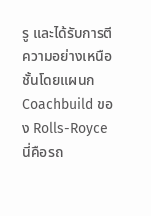รู และได้รับการตีความอย่างเหนือชั้นโดยแผนก Coachbuild ของ Rolls-Royce นี่คือรถ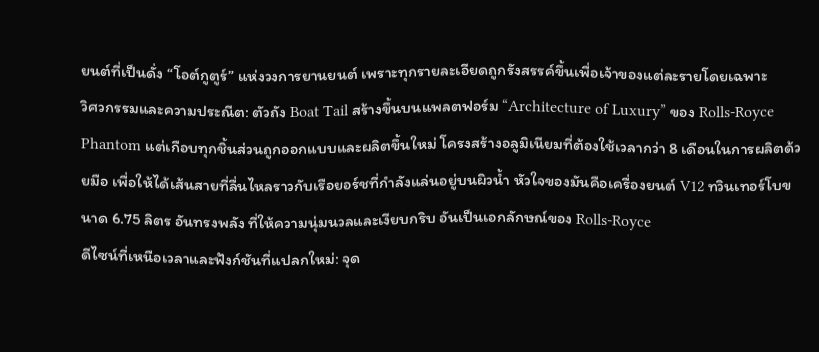ยนต์ที่เป็นดั่ง “โอต์กูตูร์” แห่งวงการยานยนต์ เพราะทุกรายละเอียดถูกรังสรรค์ขึ้นเพื่อเจ้าของแต่ละรายโดยเฉพาะ
วิศวกรรมและความประณีต: ตัวถัง Boat Tail สร้างขึ้นบนแพลตฟอร์ม “Architecture of Luxury” ของ Rolls-Royce Phantom แต่เกือบทุกชิ้นส่วนถูกออกแบบและผลิตขึ้นใหม่ โครงสร้างอลูมิเนียมที่ต้องใช้เวลากว่า 8 เดือนในการผลิตด้วยมือ เพื่อให้ได้เส้นสายที่ลื่นไหลราวกับเรือยอร์ชที่กำลังแล่นอยู่บนผิวน้ำ หัวใจของมันคือเครื่องยนต์ V12 ทวินเทอร์โบขนาด 6.75 ลิตร อันทรงพลัง ที่ให้ความนุ่มนวลและเงียบกริบ อันเป็นเอกลักษณ์ของ Rolls-Royce
ดีไซน์ที่เหนือเวลาและฟังก์ชันที่แปลกใหม่: จุด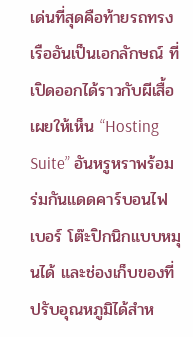เด่นที่สุดคือท้ายรถทรงเรืออันเป็นเอกลักษณ์ ที่เปิดออกได้ราวกับผีเสื้อ เผยให้เห็น “Hosting Suite” อันหรูหราพร้อมร่มกันแดดคาร์บอนไฟเบอร์ โต๊ะปิกนิกแบบหมุนได้ และช่องเก็บของที่ปรับอุณหภูมิได้สำห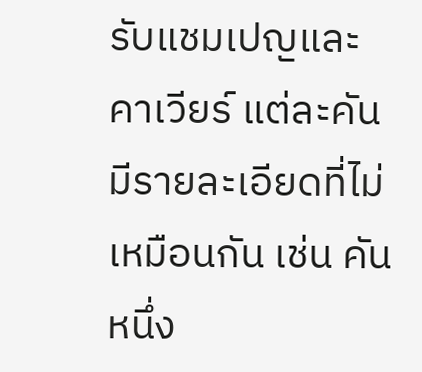รับแชมเปญและคาเวียร์ แต่ละคันมีรายละเอียดที่ไม่เหมือนกัน เช่น คันหนึ่ง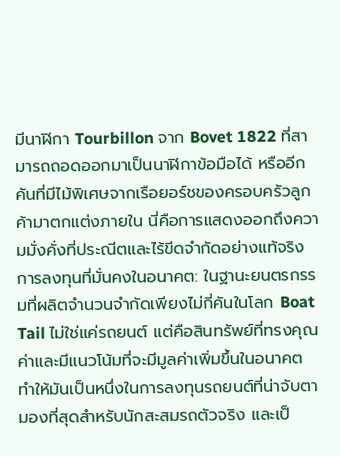มีนาฬิกา Tourbillon จาก Bovet 1822 ที่สามารถถอดออกมาเป็นนาฬิกาข้อมือได้ หรืออีกคันที่มีไม้พิเศษจากเรือยอร์ชของครอบครัวลูกค้ามาตกแต่งภายใน นี่คือการแสดงออกถึงความมั่งคั่งที่ประณีตและไร้ขีดจำกัดอย่างแท้จริง
การลงทุนที่มั่นคงในอนาคต: ในฐานะยนตรกรรมที่ผลิตจำนวนจำกัดเพียงไม่กี่คันในโลก Boat Tail ไม่ใช่แค่รถยนต์ แต่คือสินทรัพย์ที่ทรงคุณค่าและมีแนวโน้มที่จะมีมูลค่าเพิ่มขึ้นในอนาคต ทำให้มันเป็นหนึ่งในการลงทุนรถยนต์ที่น่าจับตามองที่สุดสำหรับนักสะสมรถตัวจริง และเป็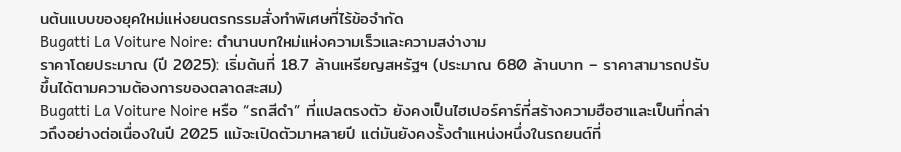นต้นแบบของยุคใหม่แห่งยนตรกรรมสั่งทำพิเศษที่ไร้ข้อจำกัด
Bugatti La Voiture Noire: ตำนานบทใหม่แห่งความเร็วและความสง่างาม
ราคาโดยประมาณ (ปี 2025): เริ่มต้นที่ 18.7 ล้านเหรียญสหรัฐฯ (ประมาณ 680 ล้านบาท – ราคาสามารถปรับขึ้นได้ตามความต้องการของตลาดสะสม)
Bugatti La Voiture Noire หรือ “รถสีดำ” ที่แปลตรงตัว ยังคงเป็นไฮเปอร์คาร์ที่สร้างความฮือฮาและเป็นที่กล่าวถึงอย่างต่อเนื่องในปี 2025 แม้จะเปิดตัวมาหลายปี แต่มันยังคงรั้งตำแหน่งหนึ่งในรถยนต์ที่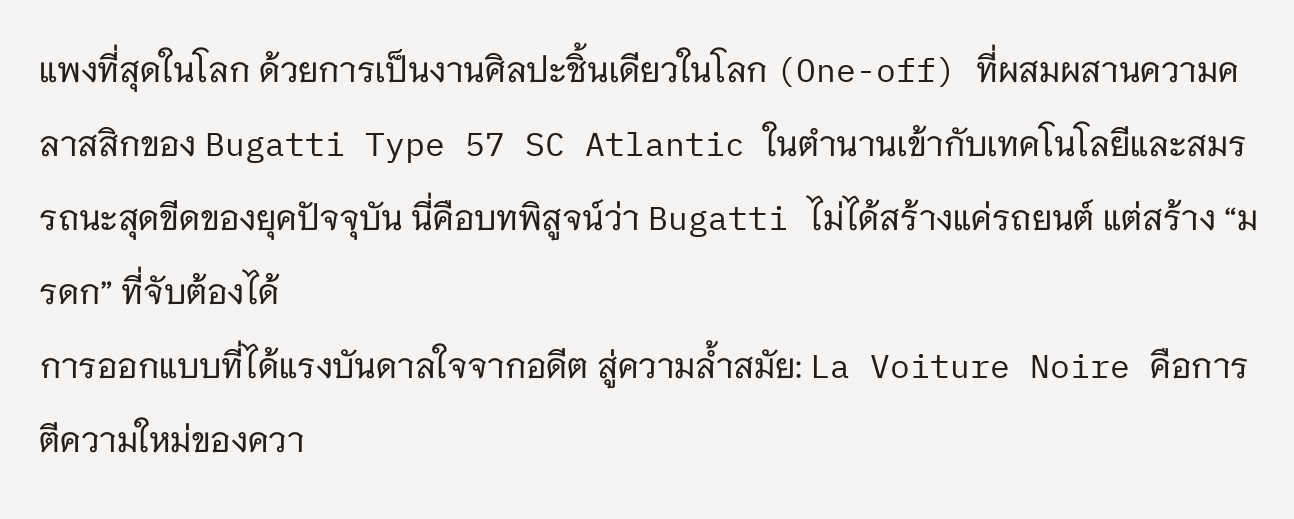แพงที่สุดในโลก ด้วยการเป็นงานศิลปะชิ้นเดียวในโลก (One-off) ที่ผสมผสานความคลาสสิกของ Bugatti Type 57 SC Atlantic ในตำนานเข้ากับเทคโนโลยีและสมรรถนะสุดขีดของยุคปัจจุบัน นี่คือบทพิสูจน์ว่า Bugatti ไม่ได้สร้างแค่รถยนต์ แต่สร้าง “มรดก” ที่จับต้องได้
การออกแบบที่ได้แรงบันดาลใจจากอดีต สู่ความล้ำสมัย: La Voiture Noire คือการตีความใหม่ของควา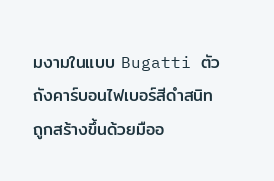มงามในแบบ Bugatti ตัวถังคาร์บอนไฟเบอร์สีดำสนิทถูกสร้างขึ้นด้วยมืออ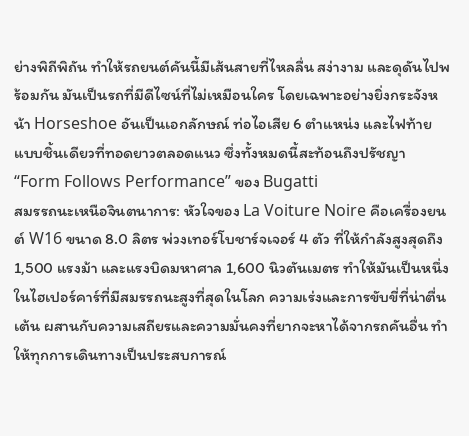ย่างพิถีพิถัน ทำให้รถยนต์คันนี้มีเส้นสายที่ไหลลื่น สง่างาม และดุดันไปพร้อมกัน มันเป็นรถที่มีดีไซน์ที่ไม่เหมือนใคร โดยเฉพาะอย่างยิ่งกระจังหน้า Horseshoe อันเป็นเอกลักษณ์ ท่อไอเสีย 6 ตำแหน่ง และไฟท้ายแบบชิ้นเดียวที่ทอดยาวตลอดแนว ซึ่งทั้งหมดนี้สะท้อนถึงปรัชญา “Form Follows Performance” ของ Bugatti
สมรรถนะเหนือจินตนาการ: หัวใจของ La Voiture Noire คือเครื่องยนต์ W16 ขนาด 8.0 ลิตร พ่วงเทอร์โบชาร์จเจอร์ 4 ตัว ที่ให้กำลังสูงสุดถึง 1,500 แรงม้า และแรงบิดมหาศาล 1,600 นิวตันเมตร ทำให้มันเป็นหนึ่งในไฮเปอร์คาร์ที่มีสมรรถนะสูงที่สุดในโลก ความเร่งและการขับขี่ที่น่าตื่นเต้น ผสานกับความเสถียรและความมั่นคงที่ยากจะหาได้จากรถคันอื่น ทำให้ทุกการเดินทางเป็นประสบการณ์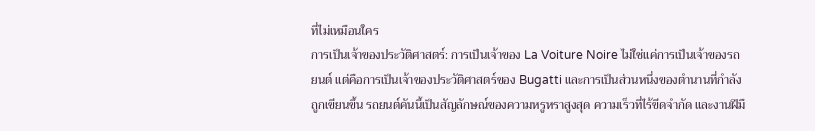ที่ไม่เหมือนใคร
การเป็นเจ้าของประวัติศาสตร์: การเป็นเจ้าของ La Voiture Noire ไม่ใช่แค่การเป็นเจ้าของรถยนต์ แต่คือการเป็นเจ้าของประวัติศาสตร์ของ Bugatti และการเป็นส่วนหนึ่งของตำนานที่กำลังถูกเขียนขึ้น รถยนต์คันนี้เป็นสัญลักษณ์ของความหรูหราสูงสุด ความเร็วที่ไร้ขีดจำกัด และงานฝีมื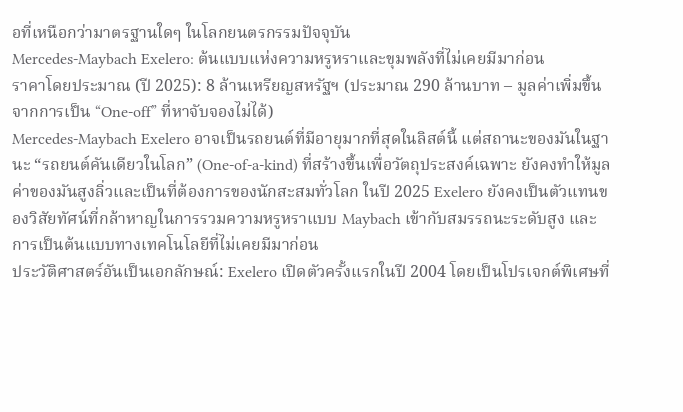อที่เหนือกว่ามาตรฐานใดๆ ในโลกยนตรกรรมปัจจุบัน
Mercedes-Maybach Exelero: ต้นแบบแห่งความหรูหราและขุมพลังที่ไม่เคยมีมาก่อน
ราคาโดยประมาณ (ปี 2025): 8 ล้านเหรียญสหรัฐฯ (ประมาณ 290 ล้านบาท – มูลค่าเพิ่มขึ้นจากการเป็น “One-off” ที่หาจับจองไม่ได้)
Mercedes-Maybach Exelero อาจเป็นรถยนต์ที่มีอายุมากที่สุดในลิสต์นี้ แต่สถานะของมันในฐานะ “รถยนต์คันเดียวในโลก” (One-of-a-kind) ที่สร้างขึ้นเพื่อวัตถุประสงค์เฉพาะ ยังคงทำให้มูลค่าของมันสูงลิ่วและเป็นที่ต้องการของนักสะสมทั่วโลก ในปี 2025 Exelero ยังคงเป็นตัวแทนของวิสัยทัศน์ที่กล้าหาญในการรวมความหรูหราแบบ Maybach เข้ากับสมรรถนะระดับสูง และการเป็นต้นแบบทางเทคโนโลยีที่ไม่เคยมีมาก่อน
ประวัติศาสตร์อันเป็นเอกลักษณ์: Exelero เปิดตัวครั้งแรกในปี 2004 โดยเป็นโปรเจกต์พิเศษที่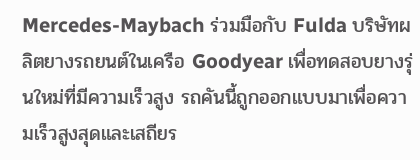Mercedes-Maybach ร่วมมือกับ Fulda บริษัทผลิตยางรถยนต์ในเครือ Goodyear เพื่อทดสอบยางรุ่นใหม่ที่มีความเร็วสูง รถคันนี้ถูกออกแบบมาเพื่อความเร็วสูงสุดและเสถียร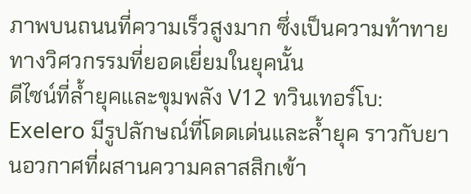ภาพบนถนนที่ความเร็วสูงมาก ซึ่งเป็นความท้าทายทางวิศวกรรมที่ยอดเยี่ยมในยุคนั้น
ดีไซน์ที่ล้ำยุคและขุมพลัง V12 ทวินเทอร์โบ: Exelero มีรูปลักษณ์ที่โดดเด่นและล้ำยุค ราวกับยานอวกาศที่ผสานความคลาสสิกเข้า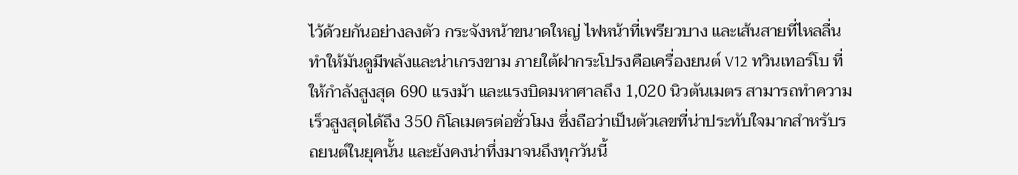ไว้ด้วยกันอย่างลงตัว กระจังหน้าขนาดใหญ่ ไฟหน้าที่เพรียวบาง และเส้นสายที่ไหลลื่น ทำให้มันดูมีพลังและน่าเกรงขาม ภายใต้ฝากระโปรงคือเครื่องยนต์ V12 ทวินเทอร์โบ ที่ให้กำลังสูงสุด 690 แรงม้า และแรงบิดมหาศาลถึง 1,020 นิวตันเมตร สามารถทำความเร็วสูงสุดได้ถึง 350 กิโลเมตรต่อชั่วโมง ซึ่งถือว่าเป็นตัวเลขที่น่าประทับใจมากสำหรับรถยนต์ในยุคนั้น และยังคงน่าทึ่งมาจนถึงทุกวันนี้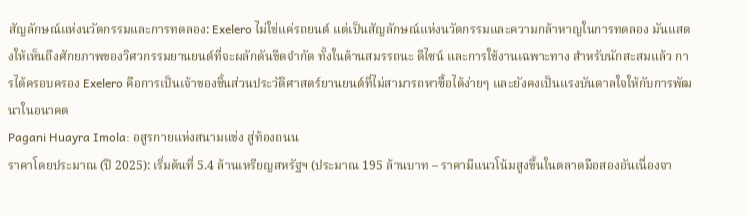สัญลักษณ์แห่งนวัตกรรมและการทดลอง: Exelero ไม่ใช่แค่รถยนต์ แต่เป็นสัญลักษณ์แห่งนวัตกรรมและความกล้าหาญในการทดลอง มันแสดงให้เห็นถึงศักยภาพของวิศวกรรมยานยนต์ที่จะผลักดันขีดจำกัด ทั้งในด้านสมรรถนะ ดีไซน์ และการใช้งานเฉพาะทาง สำหรับนักสะสมแล้ว การได้ครอบครอง Exelero คือการเป็นเจ้าของชิ้นส่วนประวัติศาสตร์ยานยนต์ที่ไม่สามารถหาซื้อได้ง่ายๆ และยังคงเป็นแรงบันดาลใจให้กับการพัฒนาในอนาคต
Pagani Huayra Imola: อสูรกายแห่งสนามแข่ง สู่ท้องถนน
ราคาโดยประมาณ (ปี 2025): เริ่มต้นที่ 5.4 ล้านเหรียญสหรัฐฯ (ประมาณ 195 ล้านบาท – ราคามีแนวโน้มสูงขึ้นในตลาดมือสองอันเนื่องจา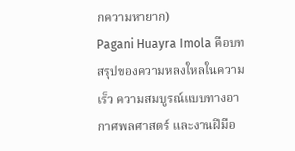กความหายาก)
Pagani Huayra Imola คือบทสรุปของความหลงใหลในความเร็ว ความสมบูรณ์แบบทางอากาศพลศาสตร์ และงานฝีมือ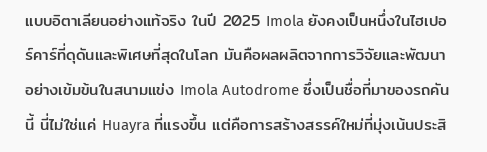แบบอิตาเลียนอย่างแท้จริง ในปี 2025 Imola ยังคงเป็นหนึ่งในไฮเปอร์คาร์ที่ดุดันและพิเศษที่สุดในโลก มันคือผลผลิตจากการวิจัยและพัฒนาอย่างเข้มข้นในสนามแข่ง Imola Autodrome ซึ่งเป็นชื่อที่มาของรถคันนี้ นี่ไม่ใช่แค่ Huayra ที่แรงขึ้น แต่คือการสร้างสรรค์ใหม่ที่มุ่งเน้นประสิ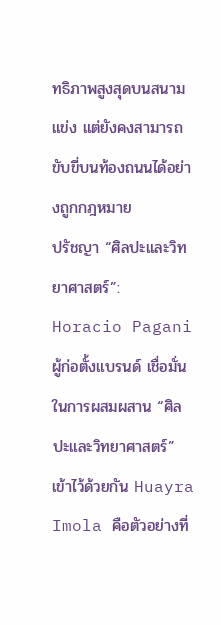ทธิภาพสูงสุดบนสนามแข่ง แต่ยังคงสามารถขับขี่บนท้องถนนได้อย่างถูกกฎหมาย
ปรัชญา “ศิลปะและวิทยาศาสตร์”: Horacio Pagani ผู้ก่อตั้งแบรนด์ เชื่อมั่นในการผสมผสาน “ศิลปะและวิทยาศาสตร์” เข้าไว้ด้วยกัน Huayra Imola คือตัวอย่างที่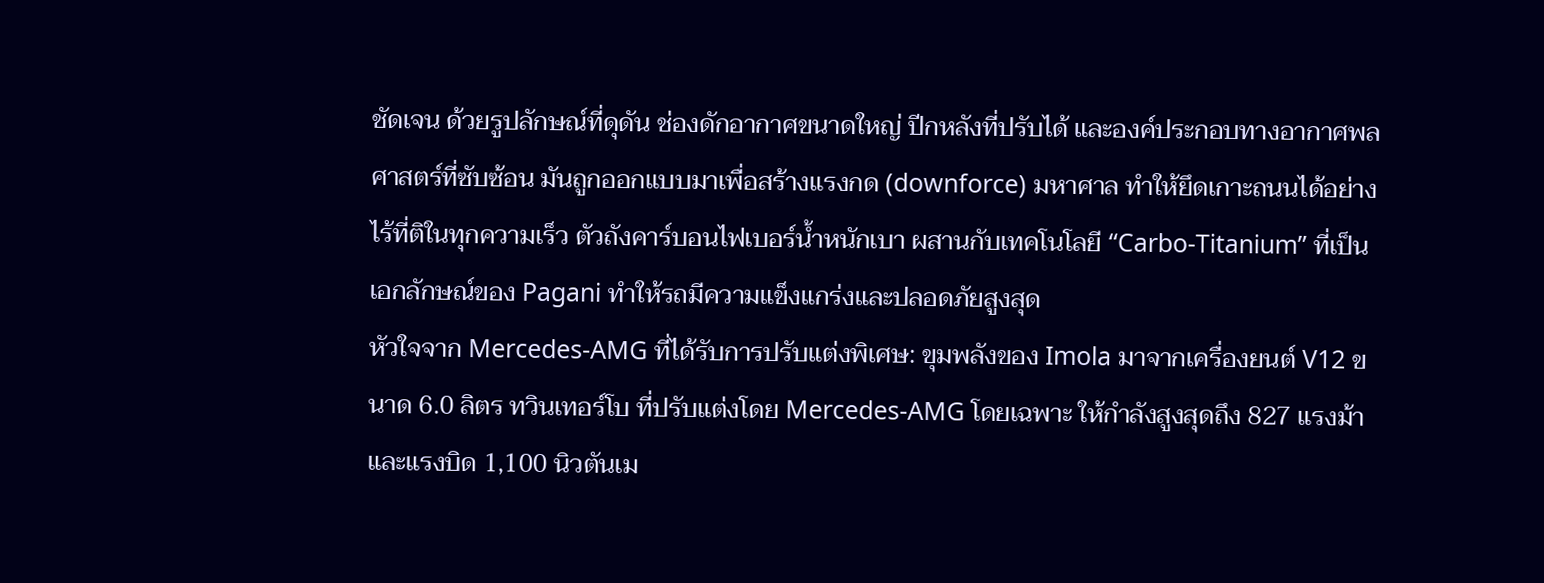ชัดเจน ด้วยรูปลักษณ์ที่ดุดัน ช่องดักอากาศขนาดใหญ่ ปีกหลังที่ปรับได้ และองค์ประกอบทางอากาศพลศาสตร์ที่ซับซ้อน มันถูกออกแบบมาเพื่อสร้างแรงกด (downforce) มหาศาล ทำให้ยึดเกาะถนนได้อย่างไร้ที่ติในทุกความเร็ว ตัวถังคาร์บอนไฟเบอร์น้ำหนักเบา ผสานกับเทคโนโลยี “Carbo-Titanium” ที่เป็นเอกลักษณ์ของ Pagani ทำให้รถมีความแข็งแกร่งและปลอดภัยสูงสุด
หัวใจจาก Mercedes-AMG ที่ได้รับการปรับแต่งพิเศษ: ขุมพลังของ Imola มาจากเครื่องยนต์ V12 ขนาด 6.0 ลิตร ทวินเทอร์โบ ที่ปรับแต่งโดย Mercedes-AMG โดยเฉพาะ ให้กำลังสูงสุดถึง 827 แรงม้า และแรงบิด 1,100 นิวตันเม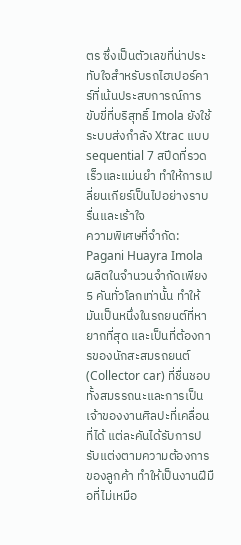ตร ซึ่งเป็นตัวเลขที่น่าประทับใจสำหรับรถไฮเปอร์คาร์ที่เน้นประสบการณ์การขับขี่ที่บริสุทธิ์ Imola ยังใช้ระบบส่งกำลัง Xtrac แบบ sequential 7 สปีดที่รวดเร็วและแม่นยำ ทำให้การเปลี่ยนเกียร์เป็นไปอย่างราบรื่นและเร้าใจ
ความพิเศษที่จำกัด: Pagani Huayra Imola ผลิตในจำนวนจำกัดเพียง 5 คันทั่วโลกเท่านั้น ทำให้มันเป็นหนึ่งในรถยนต์ที่หายากที่สุด และเป็นที่ต้องการของนักสะสมรถยนต์ (Collector car) ที่ชื่นชอบทั้งสมรรถนะและการเป็นเจ้าของงานศิลปะที่เคลื่อนที่ได้ แต่ละคันได้รับการปรับแต่งตามความต้องการของลูกค้า ทำให้เป็นงานฝีมือที่ไม่เหมือ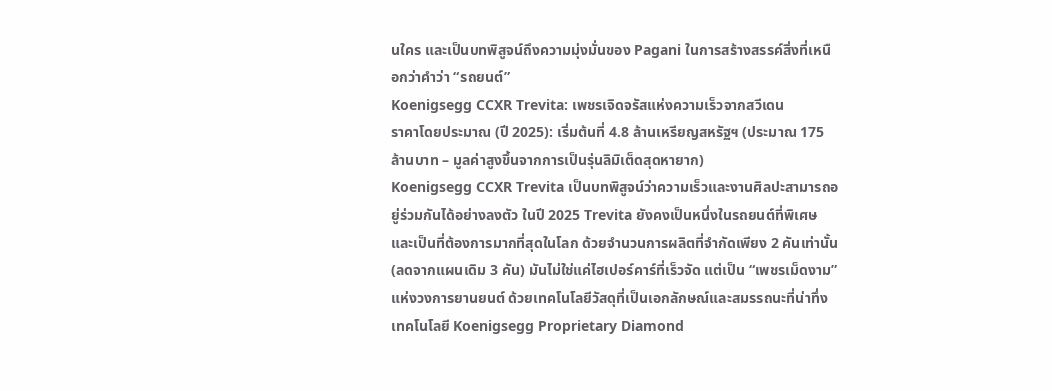นใคร และเป็นบทพิสูจน์ถึงความมุ่งมั่นของ Pagani ในการสร้างสรรค์สิ่งที่เหนือกว่าคำว่า “รถยนต์”
Koenigsegg CCXR Trevita: เพชรเจิดจรัสแห่งความเร็วจากสวีเดน
ราคาโดยประมาณ (ปี 2025): เริ่มต้นที่ 4.8 ล้านเหรียญสหรัฐฯ (ประมาณ 175 ล้านบาท – มูลค่าสูงขึ้นจากการเป็นรุ่นลิมิเต็ดสุดหายาก)
Koenigsegg CCXR Trevita เป็นบทพิสูจน์ว่าความเร็วและงานศิลปะสามารถอยู่ร่วมกันได้อย่างลงตัว ในปี 2025 Trevita ยังคงเป็นหนึ่งในรถยนต์ที่พิเศษและเป็นที่ต้องการมากที่สุดในโลก ด้วยจำนวนการผลิตที่จำกัดเพียง 2 คันเท่านั้น (ลดจากแผนเดิม 3 คัน) มันไม่ใช่แค่ไฮเปอร์คาร์ที่เร็วจัด แต่เป็น “เพชรเม็ดงาม” แห่งวงการยานยนต์ ด้วยเทคโนโลยีวัสดุที่เป็นเอกลักษณ์และสมรรถนะที่น่าทึ่ง
เทคโนโลยี Koenigsegg Proprietary Diamond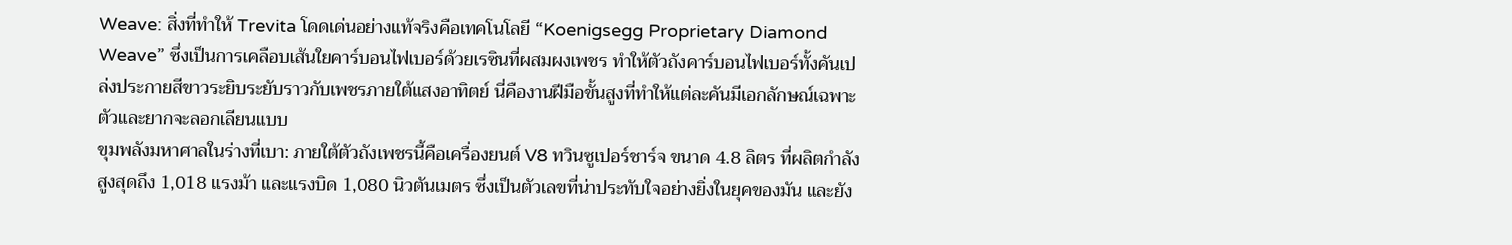Weave: สิ่งที่ทำให้ Trevita โดดเด่นอย่างแท้จริงคือเทคโนโลยี “Koenigsegg Proprietary Diamond Weave” ซึ่งเป็นการเคลือบเส้นใยคาร์บอนไฟเบอร์ด้วยเรซินที่ผสมผงเพชร ทำให้ตัวถังคาร์บอนไฟเบอร์ทั้งคันเปล่งประกายสีขาวระยิบระยับราวกับเพชรภายใต้แสงอาทิตย์ นี่คืองานฝีมือขั้นสูงที่ทำให้แต่ละคันมีเอกลักษณ์เฉพาะตัวและยากจะลอกเลียนแบบ
ขุมพลังมหาศาลในร่างที่เบา: ภายใต้ตัวถังเพชรนี้คือเครื่องยนต์ V8 ทวินซูเปอร์ชาร์จ ขนาด 4.8 ลิตร ที่ผลิตกำลังสูงสุดถึง 1,018 แรงม้า และแรงบิด 1,080 นิวตันเมตร ซึ่งเป็นตัวเลขที่น่าประทับใจอย่างยิ่งในยุคของมัน และยัง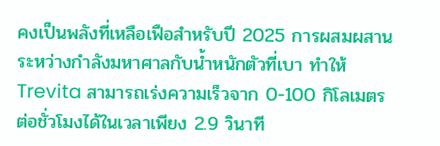คงเป็นพลังที่เหลือเฟือสำหรับปี 2025 การผสมผสานระหว่างกำลังมหาศาลกับน้ำหนักตัวที่เบา ทำให้ Trevita สามารถเร่งความเร็วจาก 0-100 กิโลเมตรต่อชั่วโมงได้ในเวลาเพียง 2.9 วินาที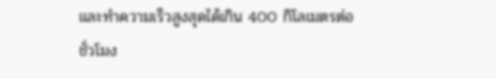และทำความเร็วสูงสุดได้เกิน 400 กิโลเมตรต่อชั่วโมง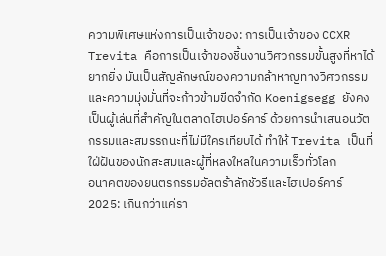ความพิเศษแห่งการเป็นเจ้าของ: การเป็นเจ้าของ CCXR Trevita คือการเป็นเจ้าของชิ้นงานวิศวกรรมขั้นสูงที่หาได้ยากยิ่ง มันเป็นสัญลักษณ์ของความกล้าหาญทางวิศวกรรมและความมุ่งมั่นที่จะก้าวข้ามขีดจำกัด Koenigsegg ยังคงเป็นผู้เล่นที่สำคัญในตลาดไฮเปอร์คาร์ ด้วยการนำเสนอนวัตกรรมและสมรรถนะที่ไม่มีใครเทียบได้ ทำให้ Trevita เป็นที่ใฝ่ฝันของนักสะสมและผู้ที่หลงใหลในความเร็วทั่วโลก
อนาคตของยนตรกรรมอัลตร้าลักชัวรีและไฮเปอร์คาร์ 2025: เกินกว่าแค่รา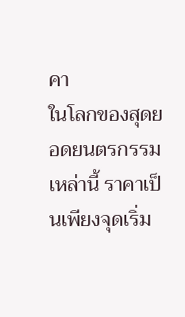คา
ในโลกของสุดยอดยนตรกรรมเหล่านี้ ราคาเป็นเพียงจุดเริ่ม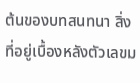ต้นของบทสนทนา สิ่งที่อยู่เบื้องหลังตัวเลขม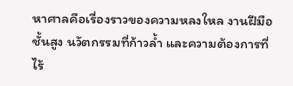หาศาลคือเรื่องราวของความหลงใหล งานฝีมือชั้นสูง นวัตกรรมที่ก้าวล้ำ และความต้องการที่ไร้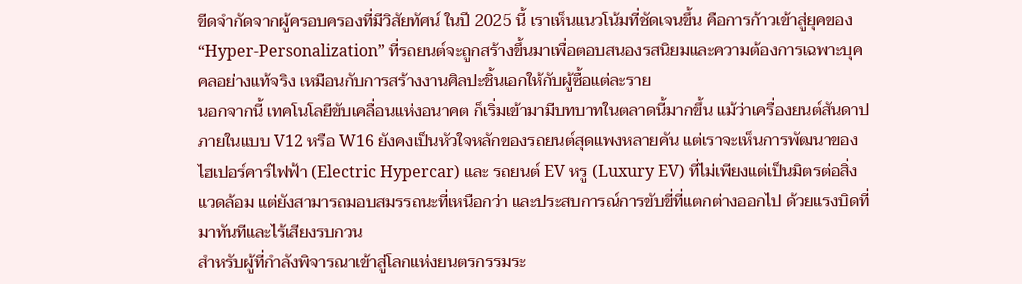ขีดจำกัดจากผู้ครอบครองที่มีวิสัยทัศน์ ในปี 2025 นี้ เราเห็นแนวโน้มที่ชัดเจนขึ้น คือการก้าวเข้าสู่ยุคของ “Hyper-Personalization” ที่รถยนต์จะถูกสร้างขึ้นมาเพื่อตอบสนองรสนิยมและความต้องการเฉพาะบุคคลอย่างแท้จริง เหมือนกับการสร้างงานศิลปะชิ้นเอกให้กับผู้ซื้อแต่ละราย
นอกจากนี้ เทคโนโลยีขับเคลื่อนแห่งอนาคต ก็เริ่มเข้ามามีบทบาทในตลาดนี้มากขึ้น แม้ว่าเครื่องยนต์สันดาปภายในแบบ V12 หรือ W16 ยังคงเป็นหัวใจหลักของรถยนต์สุดแพงหลายคัน แต่เราจะเห็นการพัฒนาของ ไฮเปอร์คาร์ไฟฟ้า (Electric Hypercar) และ รถยนต์ EV หรู (Luxury EV) ที่ไม่เพียงแต่เป็นมิตรต่อสิ่งแวดล้อม แต่ยังสามารถมอบสมรรถนะที่เหนือกว่า และประสบการณ์การขับขี่ที่แตกต่างออกไป ด้วยแรงบิดที่มาทันทีและไร้เสียงรบกวน
สำหรับผู้ที่กำลังพิจารณาเข้าสู่โลกแห่งยนตรกรรมระ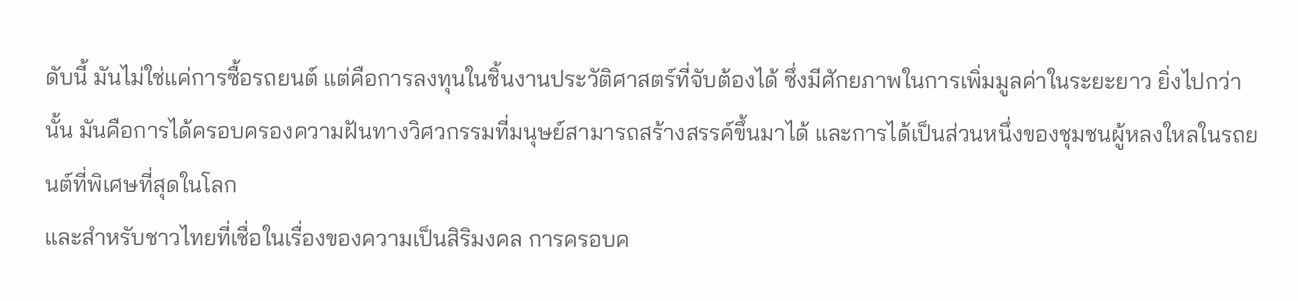ดับนี้ มันไม่ใช่แค่การซื้อรถยนต์ แต่คือการลงทุนในชิ้นงานประวัติศาสตร์ที่จับต้องได้ ซึ่งมีศักยภาพในการเพิ่มมูลค่าในระยะยาว ยิ่งไปกว่านั้น มันคือการได้ครอบครองความฝันทางวิศวกรรมที่มนุษย์สามารถสร้างสรรค์ขึ้นมาได้ และการได้เป็นส่วนหนึ่งของชุมชนผู้หลงใหลในรถยนต์ที่พิเศษที่สุดในโลก
และสำหรับชาวไทยที่เชื่อในเรื่องของความเป็นสิริมงคล การครอบค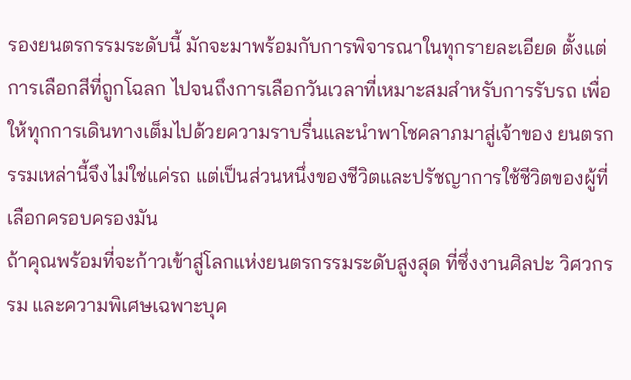รองยนตรกรรมระดับนี้ มักจะมาพร้อมกับการพิจารณาในทุกรายละเอียด ตั้งแต่การเลือกสีที่ถูกโฉลก ไปจนถึงการเลือกวันเวลาที่เหมาะสมสำหรับการรับรถ เพื่อให้ทุกการเดินทางเต็มไปด้วยความราบรื่นและนำพาโชคลาภมาสู่เจ้าของ ยนตรกรรมเหล่านี้จึงไม่ใช่แค่รถ แต่เป็นส่วนหนึ่งของชีวิตและปรัชญาการใช้ชีวิตของผู้ที่เลือกครอบครองมัน
ถ้าคุณพร้อมที่จะก้าวเข้าสู่โลกแห่งยนตรกรรมระดับสูงสุด ที่ซึ่งงานศิลปะ วิศวกรรม และความพิเศษเฉพาะบุค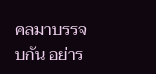คลมาบรรจบกัน อย่าร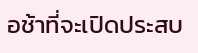อช้าที่จะเปิดประสบ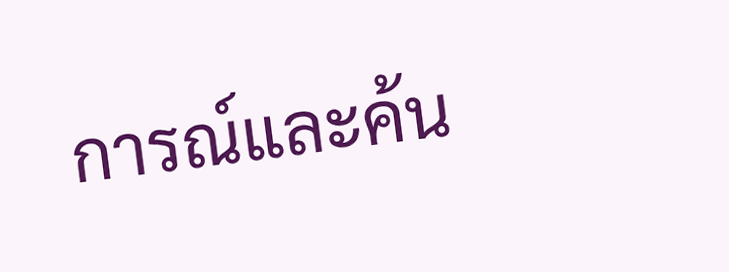การณ์และค้น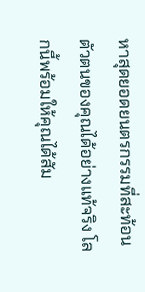หาสุดยอดยนตรกรรมที่สะท้อนตัวตนของคุณได้อย่างแท้จริง โลกนี้พร้อมให้คุณได้สัม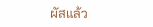ผัสแล้ว